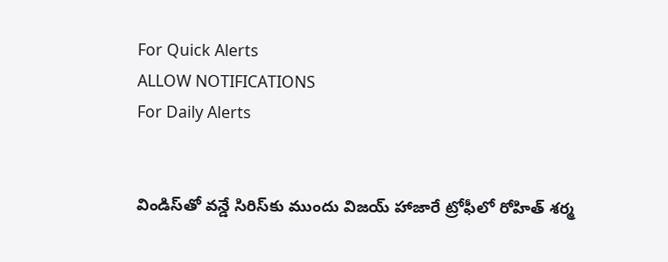For Quick Alerts
ALLOW NOTIFICATIONS
For Daily Alerts


విండిస్‌తో వన్డే సిరిస్‌కు ముందు విజయ్ హాజారే ట్రోఫీలో రోహిత్ శర్మ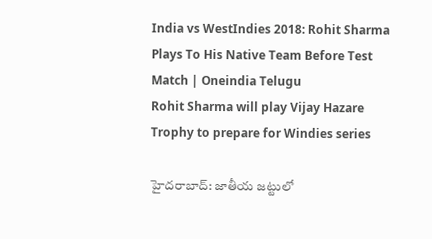India vs WestIndies 2018: Rohit Sharma Plays To His Native Team Before Test Match | Oneindia Telugu
Rohit Sharma will play Vijay Hazare Trophy to prepare for Windies series

హైదరాబాద్: జాతీయ జట్టులో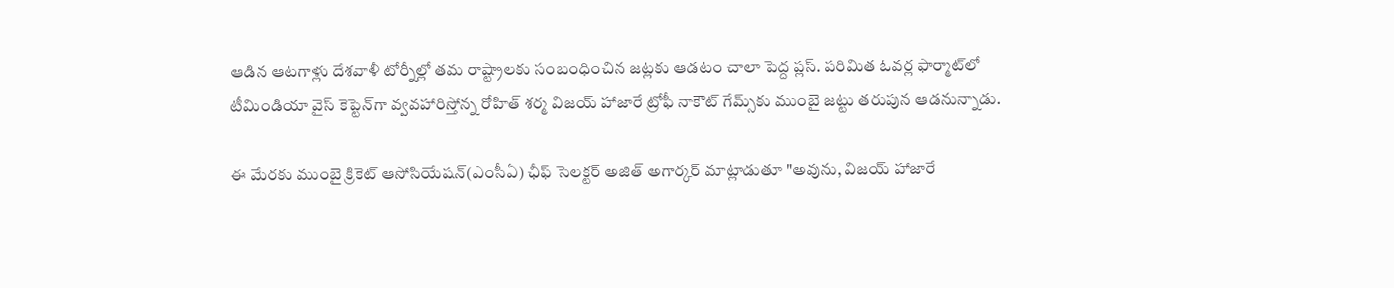ఆడిన ఆటగాళ్లు దేశవాళీ టోర్నీల్లో తమ రాష్ట్రాలకు సంబంధించిన జట్లకు ఆడటం చాలా పెద్ద ప్లస్. పరిమిత ఓవర్ల ఫార్మాట్‌లో టీమిండియా వైస్ కెప్టెన్‌గా వ్వవహారిస్తోన్న రోహిత్ శర్మ విజయ్ హాజారే ట్రోఫీ నాకౌట్ గేమ్స్‌కు ముంబై జట్టు తరుపున ఆడనున్నాడు.

ఈ మేరకు ముంబై క్రికెట్ ఆసోసియేషన్(ఎంసీఏ) ఛీఫ్ సెలక్టర్ అజిత్ అగార్కర్ మాట్లాడుతూ "అవును, విజయ్ హాజారే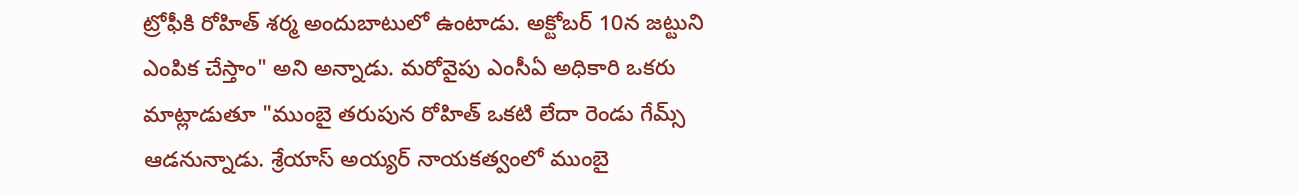ట్రోఫీకి రోహిత్ శర్మ అందుబాటులో ఉంటాడు. అక్టోబర్ 10న జట్టుని ఎంపిక చేస్తాం" అని అన్నాడు. మరోవైపు ఎంసీఏ అధికారి ఒకరు మాట్లాడుతూ "ముంబై తరుపున రోహిత్ ఒకటి లేదా రెండు గేమ్స్ ఆడనున్నాడు. శ్రేయాస్ అయ్యర్ నాయకత్వంలో ముంబై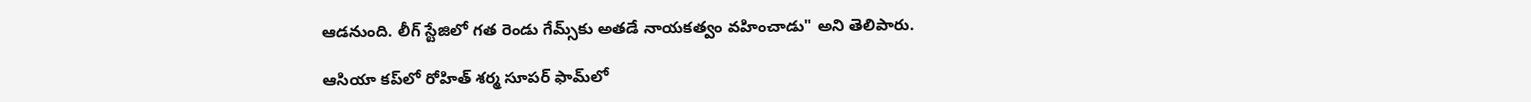ఆడనుంది. లీగ్ స్టేజిలో గత రెండు గేమ్స్‌కు అతడే నాయకత్వం వహించాడు" అని తెలిపారు.

ఆసియా కప్‌లో రోహిత్ శర్మ సూపర్ ఫామ్‌లో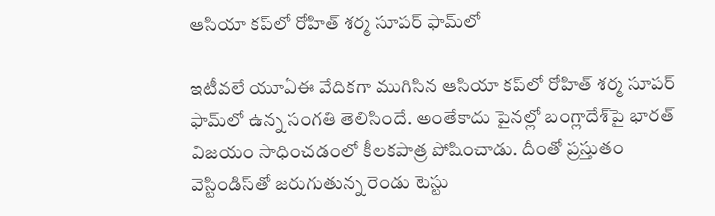ఆసియా కప్‌లో రోహిత్ శర్మ సూపర్ ఫామ్‌లో

ఇటీవలే యూఏఈ వేదికగా ముగిసిన ఆసియా కప్‌లో రోహిత్ శర్మ సూపర్ ఫామ్‌లో ఉన్న సంగతి తెలిసిందే. అంతేకాదు పైనల్లో బంగ్లాదేశ్‌పై భారత్ విజయం సాధించడంలో కీలకపాత్ర పోషించాడు. దీంతో ప్రస్తుతం వెస్టిండిస్‌తో జరుగుతున్న రెండు టెస్టు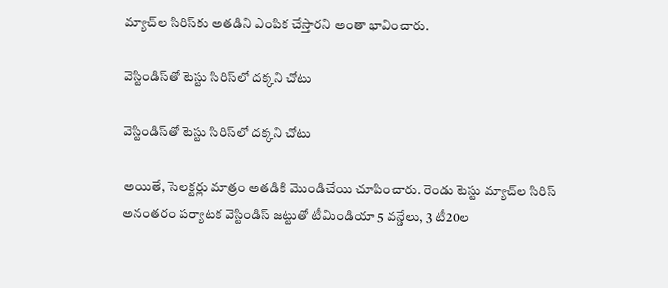మ్యాచ్‌ల సిరిస్‌కు అతడిని ఎంపిక చేస్తారని అంతా భావించారు.

వెస్టిండిస్‌తో టెస్టు సిరిస్‌లో దక్కని చోటు

వెస్టిండిస్‌తో టెస్టు సిరిస్‌లో దక్కని చోటు

అయితే, సెలక్టర్లు మాత్రం అతడికి మొండిచేయి చూపించారు. రెండు టెస్టు మ్యాచ్‌ల సిరిస్ అనంతరం పర్యాటక వెస్టిండిస్ జట్టుతో టీమిండియా 5 వన్డేలు, 3 టీ20ల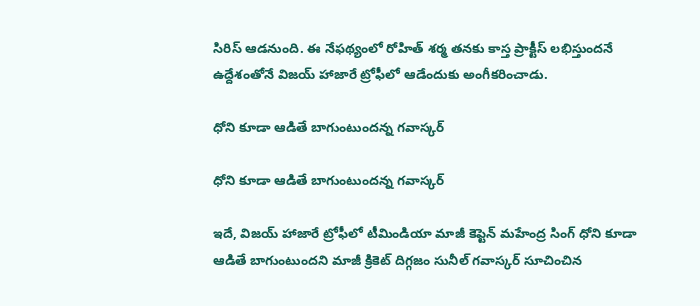సిరిస్ ఆడనుంది. ఈ నేఫథ్యంలో రోహిత్ శర్మ తనకు కాస్త ప్రాక్టీస్ లభిస్తుందనే ఉద్దేశంతోనే విజయ్ హాజారే ట్రోఫీలో ఆడేందుకు అంగీకరించాడు.

ధోని కూడా ఆడితే బాగుంటుందన్న గవాస్కర్

ధోని కూడా ఆడితే బాగుంటుందన్న గవాస్కర్

ఇదే, విజయ్ హాజారే ట్రోఫీలో టీమిండియా మాజీ కెప్టెన్ మహేంద్ర సింగ్ ధోని కూడా ఆడితే బాగుంటుందని మాజీ క్రికెట్ దిగ్గజం సునీల్ గవాస్కర్ సూచించిన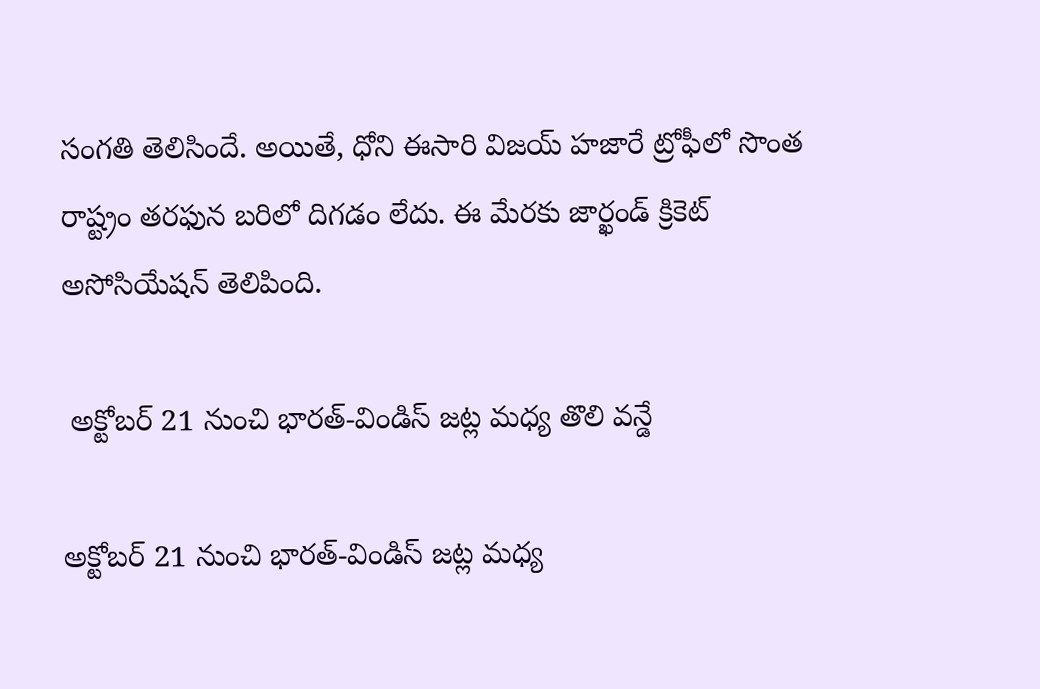సంగతి తెలిసిందే. అయితే, ధోని ఈసారి విజయ్ హజారే ట్రోఫీలో సొంత రాష్ట్రం తరఫున బరిలో దిగడం లేదు. ఈ మేరకు జార్ఖండ్ క్రికెట్ అసోసియేషన్ తెలిపింది.

 అక్టోబర్ 21 నుంచి భారత్-విండిస్ జట్ల మధ్య తొలి వన్డే

అక్టోబర్ 21 నుంచి భారత్-విండిస్ జట్ల మధ్య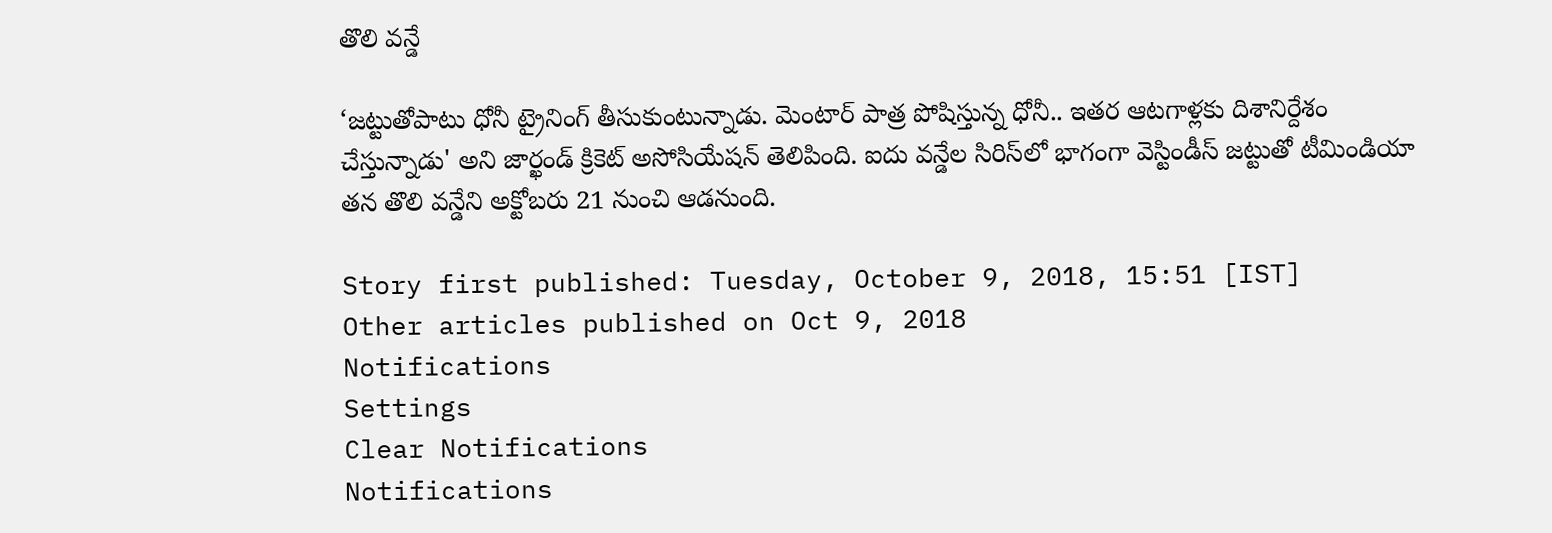తొలి వన్డే

‘జట్టుతోపాటు ధోనీ ట్రైనింగ్ తీసుకుంటున్నాడు. మెంటార్‌ పాత్ర పోషిస్తున్న ధోనీ.. ఇతర ఆటగాళ్లకు దిశానిర్దేశం చేస్తున్నాడు' అని జార్ఖండ్ క్రికెట్ అసోసియేషన్ తెలిపింది. ఐదు వన్డేల సిరిస్‌లో భాగంగా వెస్టిండీస్‌ జట్టుతో టీమిండియా తన తొలి వన్డేని అక్టోబరు 21 నుంచి ఆడనుంది.

Story first published: Tuesday, October 9, 2018, 15:51 [IST]
Other articles published on Oct 9, 2018
Notifications
Settings
Clear Notifications
Notifications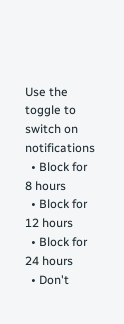Use the toggle to switch on notifications
  • Block for 8 hours
  • Block for 12 hours
  • Block for 24 hours
  • Don't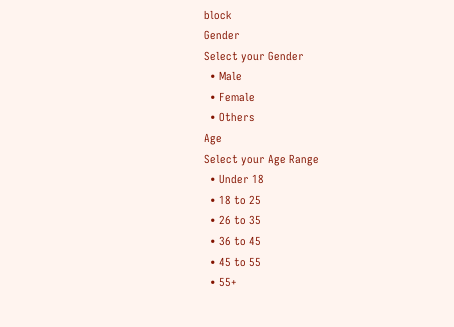block
Gender
Select your Gender
  • Male
  • Female
  • Others
Age
Select your Age Range
  • Under 18
  • 18 to 25
  • 26 to 35
  • 36 to 45
  • 45 to 55
  • 55+